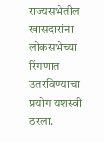राज्यसभेतील खासदारांना लोकसभेच्या रिंगणात उतरविण्याचा प्रयोग यशस्वी ठरला.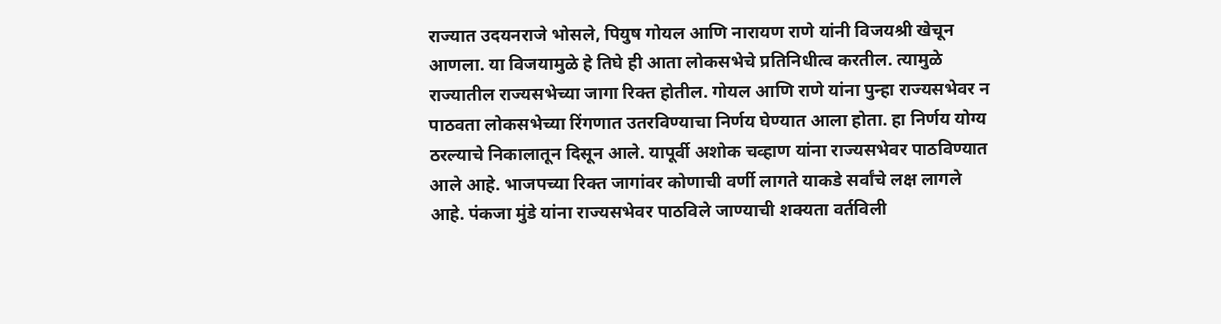राज्यात उदयनराजे भोसले, पियुष गोयल आणि नारायण राणे यांनी विजयश्री खेचून आणला. या विजयामुळे हे तिघे ही आता लोकसभेचे प्रतिनिधीत्व करतील. त्यामुळे राज्यातील राज्यसभेच्या जागा रिक्त होतील. गोयल आणि राणे यांना पुन्हा राज्यसभेवर न पाठवता लोकसभेच्या रिंगणात उतरविण्याचा निर्णय घेण्यात आला होता. हा निर्णय योग्य ठरल्याचे निकालातून दिसून आले. यापूर्वी अशोक चव्हाण यांना राज्यसभेवर पाठविण्यात आले आहे. भाजपच्या रिक्त जागांवर कोणाची वर्णी लागते याकडे सर्वांचे लक्ष लागले आहे. पंकजा मुंडे यांना राज्यसभेवर पाठविले जाण्याची शक्यता वर्तविली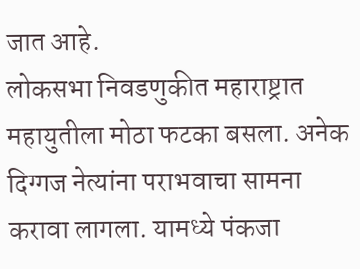जात आहे.
लोकसभा निवडणुकीत महाराष्ट्रात महायुतीला मोठा फटका बसला. अनेक दिग्गज नेत्यांना पराभवाचा सामना करावा लागला. यामध्ये पंकजा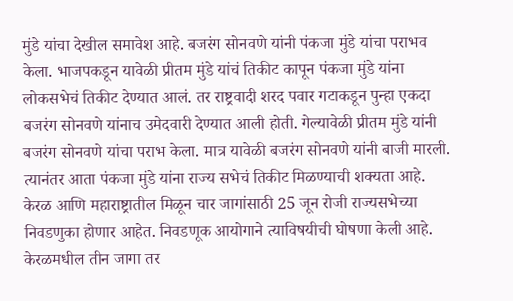मुंडे यांचा देखील समावेश आहे. बजरंग सोनवणे यांनी पंकजा मुंडे यांचा पराभव केला. भाजपकडून यावेळी प्रीतम मुंडे यांचं तिकीट कापून पंकजा मुंडे यांना लोकसभेचं तिकीट देण्यात आलं. तर राष्ट्रवादी शरद पवार गटाकडून पुन्हा एकदा बजरंग सोनवणे यांनाच उमेदवारी देण्यात आली होती. गेल्यावेळी प्रीतम मुंडे यांनी बजरंग सोनवणे यांचा पराभ केला. मात्र यावेळी बजरंग सोनवणे यांनी बाजी मारली. त्यानंतर आता पंकजा मुंडे यांना राज्य सभेचं तिकीट मिळण्याची शक्यता आहे.
केरळ आणि महाराष्ट्रातील मिळून चार जागांसाठी 25 जून रोजी राज्यसभेच्या निवडणुका होणार आहेत. निवडणूक आयोगाने त्याविषयीची घोषणा केली आहे. केरळमधील तीन जागा तर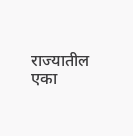राज्यातील एका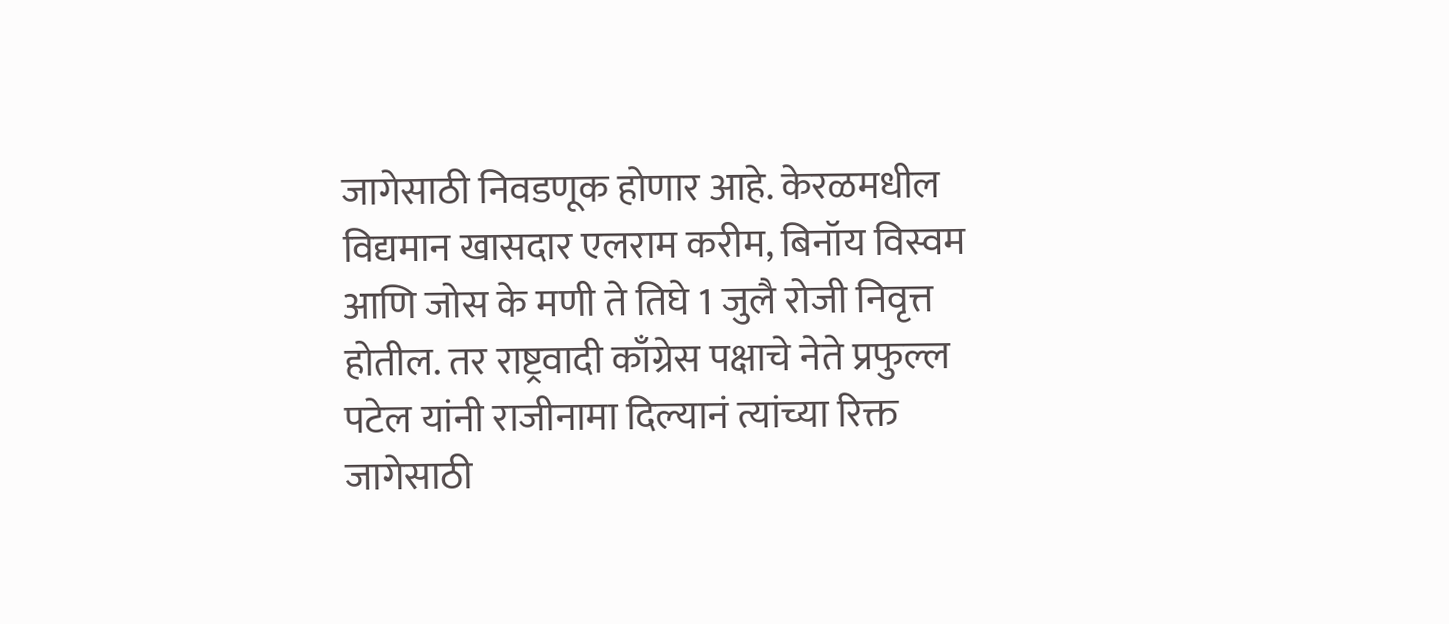जागेसाठी निवडणूक होणार आहे. केरळमधील विद्यमान खासदार एलराम करीम, बिनॉय विस्वम आणि जोस के मणी ते तिघे 1 जुलै रोजी निवृत्त होतील. तर राष्ट्रवादी काँग्रेस पक्षाचे नेते प्रफुल्ल पटेल यांनी राजीनामा दिल्यानं त्यांच्या रिक्त जागेसाठी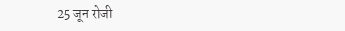25 जून रोजी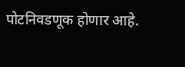पोटनिवडणूक होणार आहे.